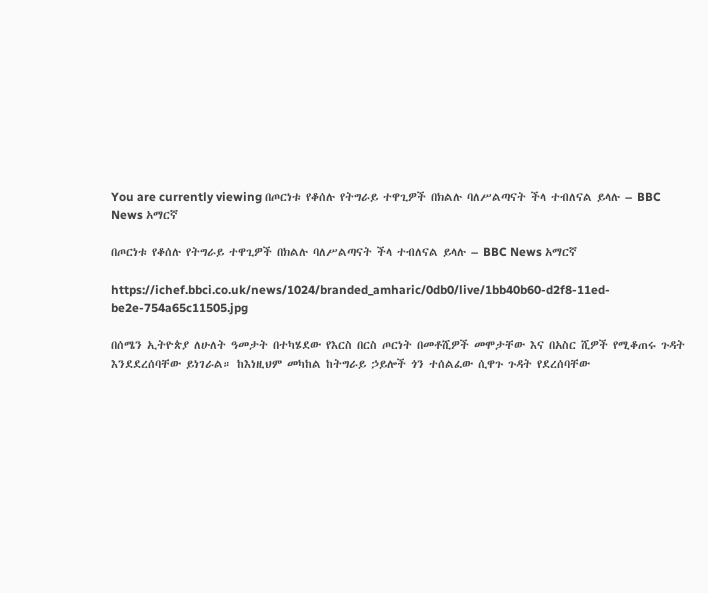You are currently viewing በጦርነቱ የቆሰሉ የትግራይ ተዋጊዎች በክልሉ ባለሥልጣናት ችላ ተብለናል ይላሉ – BBC News አማርኛ

በጦርነቱ የቆሰሉ የትግራይ ተዋጊዎች በክልሉ ባለሥልጣናት ችላ ተብለናል ይላሉ – BBC News አማርኛ

https://ichef.bbci.co.uk/news/1024/branded_amharic/0db0/live/1bb40b60-d2f8-11ed-be2e-754a65c11505.jpg

በሰሜን ኢትዮጵያ ለሁለት ዓመታት በተካሄደው የእርስ በርስ ጦርነት በመቶሺዎች መሞታቸው እና በአስር ሺዎች የሚቆጠሩ ጉዳት እንደደረሰባቸው ይነገራል። ከእነዚህም መካከል ከትግራይ ኃይሎች ጎን ተሰልፈው ሲዋጉ ጉዳት የደረሰባቸው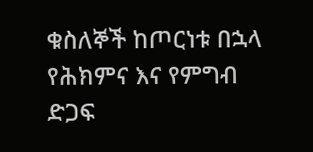ቁስለኞች ከጦርነቱ በኋላ የሕክምና እና የምግብ ድጋፍ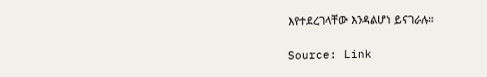እየተደረገላቸው እንዳልሆነ ይናገራሉ።

Source: Link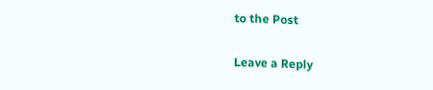to the Post

Leave a Reply